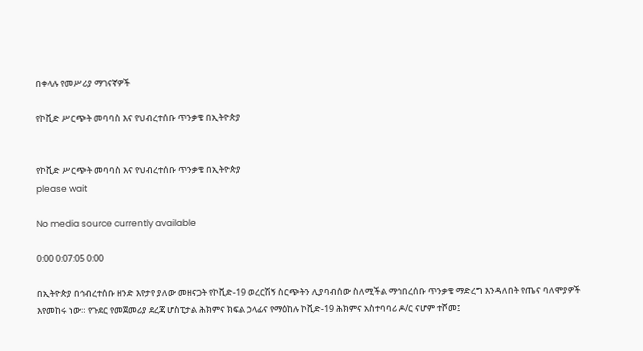በቀላሉ የመሥሪያ ማገናኛዎች

የኮቪድ ሥርጭት መባባስ እና የህብረተሰቡ ጥንቃቄ በኢትዮጵያ


የኮቪድ ሥርጭት መባባስ እና የህብረተሰቡ ጥንቃቄ በኢትዮጵያ
please wait

No media source currently available

0:00 0:07:05 0:00

በኢትዮጵያ በኅብረተሰቡ ዘንድ እየታየ ያለው መዘናጋት የኮቪድ-19 ወረርሽኝ ስርጭትን ሊያባብሰው ስለሚችል ማኅበረሰቡ ጥንቃቄ ማድረግ እንዳለበት የጤና ባለሞያዎች እየመከሩ ነው። የጉደር የመጀመሪያ ደረጃ ሆስፒታል ሕክምና ክፍል ኃላፊና የማዕከሉ ኮቪድ-19 ሕክምና አስተባባሪ ዶ/ር ናሆም ተሾመ፤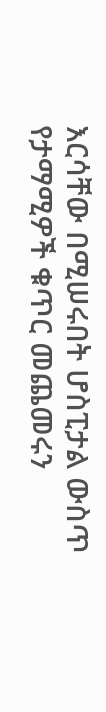እርሳቸው በሚሠሩበት ሆስፒታል ውስጥ የታማሚዎች ቁጥር መጨመሩን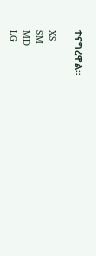ተናግረዋል።

XS
SM
MD
LG